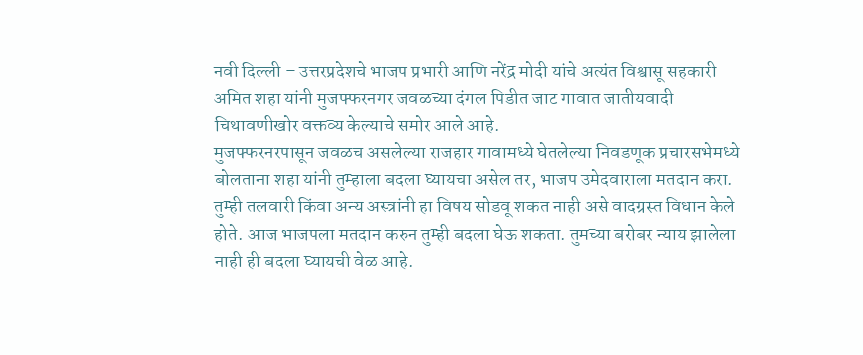नवी दिल्ली – उत्तरप्रदेशचे भाजप प्रभारी आणि नरेंद्र मोदी यांचे अत्यंत विश्वासू सहकारी अमित शहा यांनी मुजफ्फरनगर जवळच्या दंगल पिडीत जाट गावात जातीयवादी चिथावणीखोर वक्तव्य केल्याचे समोर आले आहे.
मुजफ्फरनरपासून जवळच असलेल्या राजहार गावामध्ये घेतलेल्या निवडणूक प्रचारसभेमध्ये बोलताना शहा यांनी तुम्हाला बदला घ्यायचा असेल तर, भाजप उमेदवाराला मतदान करा. तुम्ही तलवारी किंवा अन्य अस्त्रांनी हा विषय सोडवू शकत नाही असे वादग्रस्त विधान केले होते. आज भाजपला मतदान करुन तुम्ही बदला घेऊ शकता. तुमच्या बरोबर न्याय झालेला नाही ही बदला घ्यायची वेळ आहे.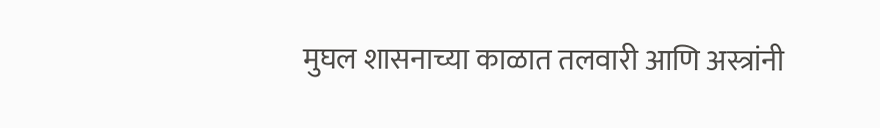मुघल शासनाच्या काळात तलवारी आणि अस्त्रांनी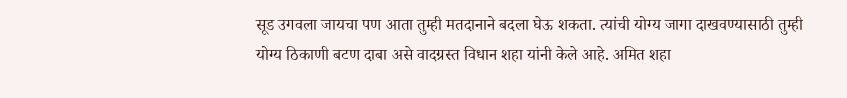सूड उगवला जायचा पण आता तुम्ही मतदानाने बदला घेऊ शकता. त्यांची योग्य जागा दाखवण्यासाठी तुम्ही योग्य ठिकाणी बटण दाबा असे वादग्रस्त विधान शहा यांनी केले आहे. अमित शहा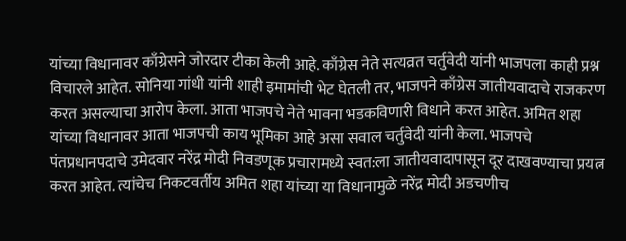यांच्या विधानावर काँग्रेसने जोरदार टीका केली आहे. काँग्रेस नेते सत्यव्रत चर्तुवेदी यांनी भाजपला काही प्रश्न विचारले आहेत. सोनिया गांधी यांनी शाही इमामांची भेट घेतली तर, भाजपने काँग्रेस जातीयवादाचे राजकरण करत असल्याचा आरोप केला. आता भाजपचे नेते भावना भडकविणारी विधाने करत आहेत. अमित शहा यांच्या विधानावर आता भाजपची काय भूमिका आहे असा सवाल चर्तुवेदी यांनी केला. भाजपचे पंतप्रधानपदाचे उमेदवार नरेंद्र मोदी निवडणूक प्रचारामध्ये स्वत:ला जातीयवादापासून दूर दाखवण्याचा प्रयत्न करत आहेत. त्यांचेच निकटवर्तीय अमित शहा यांच्या या विधानामुळे नरेंद्र मोदी अडचणीच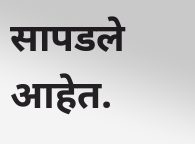सापडले आहेत.